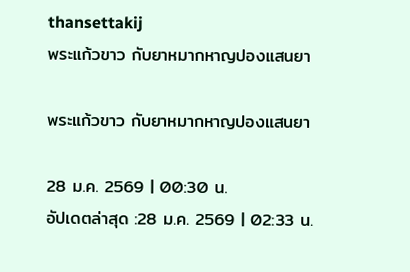thansettakij
พระแก้วขาว กับยาหมากหาญปองแสนยา

พระแก้วขาว กับยาหมากหาญปองแสนยา

28 ม.ค. 2569 | 00:30 น.
อัปเดตล่าสุด :28 ม.ค. 2569 | 02:33 น.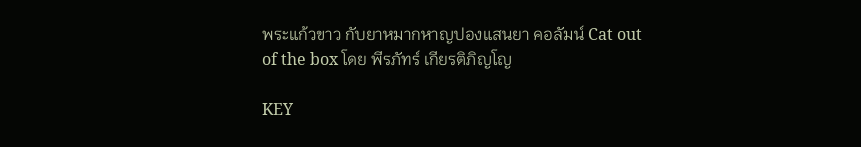พระแก้วขาว กับยาหมากหาญปองแสนยา คอลัมน์ Cat out of the box โดย พีรภัทร์ เกียรติภิญโญ

KEY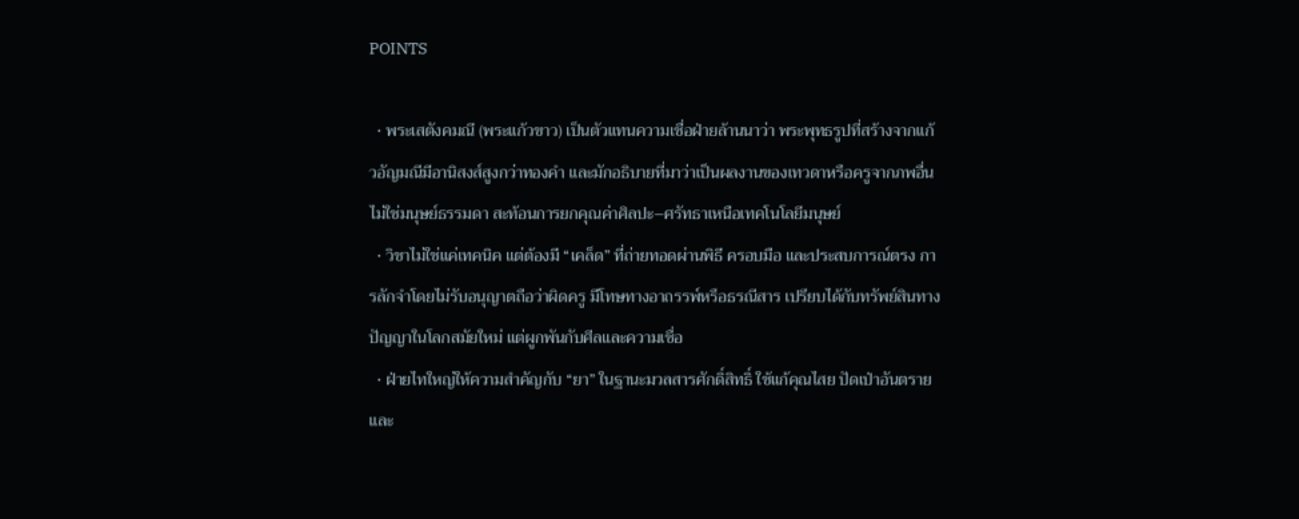POINTS

  • พระเสตังคมณี (พระแก้วขาว) เป็นตัวแทนความเชื่อฝ่ายล้านนาว่า พระพุทธรูปที่สร้างจากแก้วอัญมณีมีอานิสงส์สูงกว่าทองคำ และมักอธิบายที่มาว่าเป็นผลงานของเทวดาหรือครูจากภพอื่น ไม่ใช่มนุษย์ธรรมดา สะท้อนการยกคุณค่าศิลปะ–ศรัทธาเหนือเทคโนโลยีมนุษย์
  • วิชาไม่ใช่แค่เทคนิค แต่ต้องมี “เคล็ด” ที่ถ่ายทอดผ่านพิธี ครอบมือ และประสบการณ์ตรง การลักจำโดยไม่รับอนุญาตถือว่าผิดครู มีโทษทางอาถรรพ์หรือธรณีสาร เปรียบได้กับทรัพย์สินทางปัญญาในโลกสมัยใหม่ แต่ผูกพันกับศีลและความเชื่อ
  • ฝ่ายไทใหญ่ให้ความสำคัญกับ “ยา” ในฐานะมวลสารศักดิ์สิทธิ์ ใช้แก้คุณไสย ปัดเป่าอันตราย และ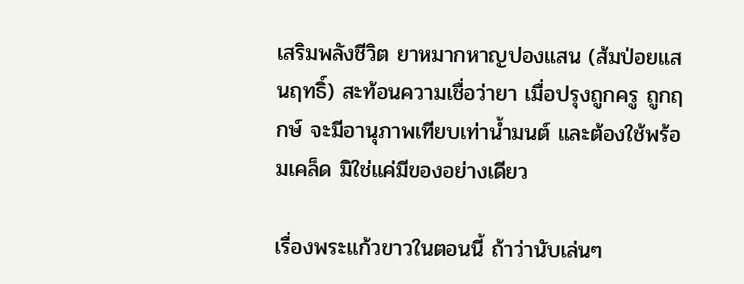เสริมพลังชีวิต ยาหมากหาญปองแสน (ส้มป่อยแสนฤทธิ์) สะท้อนความเชื่อว่ายา เมื่อปรุงถูกครู ถูกฤกษ์ จะมีอานุภาพเทียบเท่าน้ำมนต์ และต้องใช้พร้อมเคล็ด มิใช่แค่มีของอย่างเดียว

เรื่องพระแก้วขาวในตอนนี้ ถ้าว่านับเล่นๆ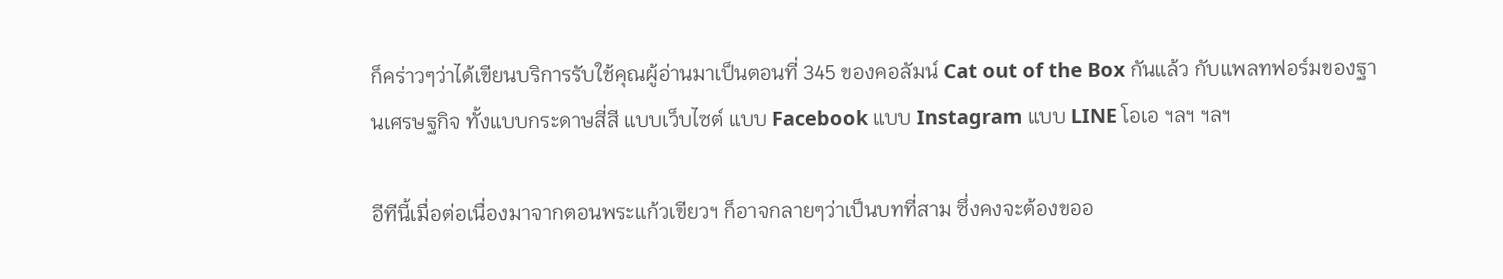ก็คร่าวๆว่าได้เขียนบริการรับใช้คุณผู้อ่านมาเป็นตอนที่ 345 ของคอลัมน์ Cat out of the Box กันแล้ว กับแพลทฟอร์มของฐานเศรษฐกิจ ทั้งแบบกระดาษสี่สี แบบเว็บไซต์ แบบ Facebook แบบ Instagram แบบ LINE โอเอ ฯลฯ ฯลฯ

อีทีนี้เมื่อต่อเนื่องมาจากตอนพระแก้วเขียวฯ ก็อาจกลายๆว่าเป็นบทที่สาม ซึ่งคงจะต้องขออ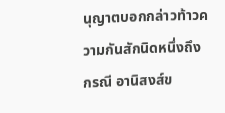นุญาตบอกกล่าวท้าวความกันสักนิดหนึ่งถึง กรณี อานิสงส์ข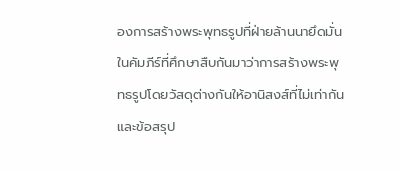องการสร้างพระพุทธรูปที่ฝ่ายล้านนายึดมั่นในคัมภีร์ที่ศึกษาสืบกันมาว่าการสร้างพระพุทธรูปโดยวัสดุต่างกันให้อานิสงส์ที่ไม่เท่ากัน และข้อสรุป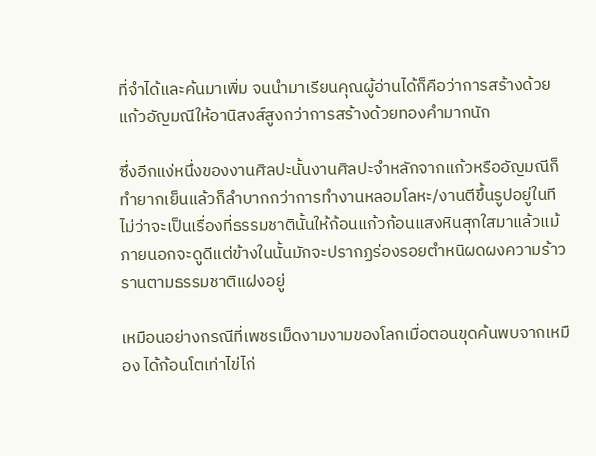ที่จำได้และค้นมาเพิ่ม จนนำมาเรียนคุณผู้อ่านได้ก็คือว่าการสร้างด้วยแก้วอัญมณีให้อานิสงส์สูงกว่าการสร้างด้วยทองคำมากนัก

ซึ่งอีกแง่หนึ่งของงานศิลปะนั้นงานศิลปะจำหลักจากแก้วหรืออัญมณีก็ทำยากเย็นแล้วก็ลำบากกว่าการทำงานหลอมโลหะ/งานตีขึ้นรูปอยู่ในทีไม่ว่าจะเป็นเรื่องที่ธรรมชาตินั้นให้ก้อนแก้วก้อนแสงหินสุกใสมาแล้วแม้ภายนอกจะดูดีแต่ข้างในนั้นมักจะปรากฏร่องรอยตำหนิผดผงความร้าวรานตามธรรมชาติแฝงอยู่

เหมือนอย่างกรณีที่เพชรเม็ดงามงามของโลกเมื่อตอนขุดค้นพบจากเหมือง ได้ก้อนโตเท่าไข่ไก่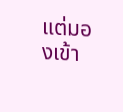แต่มองเข้า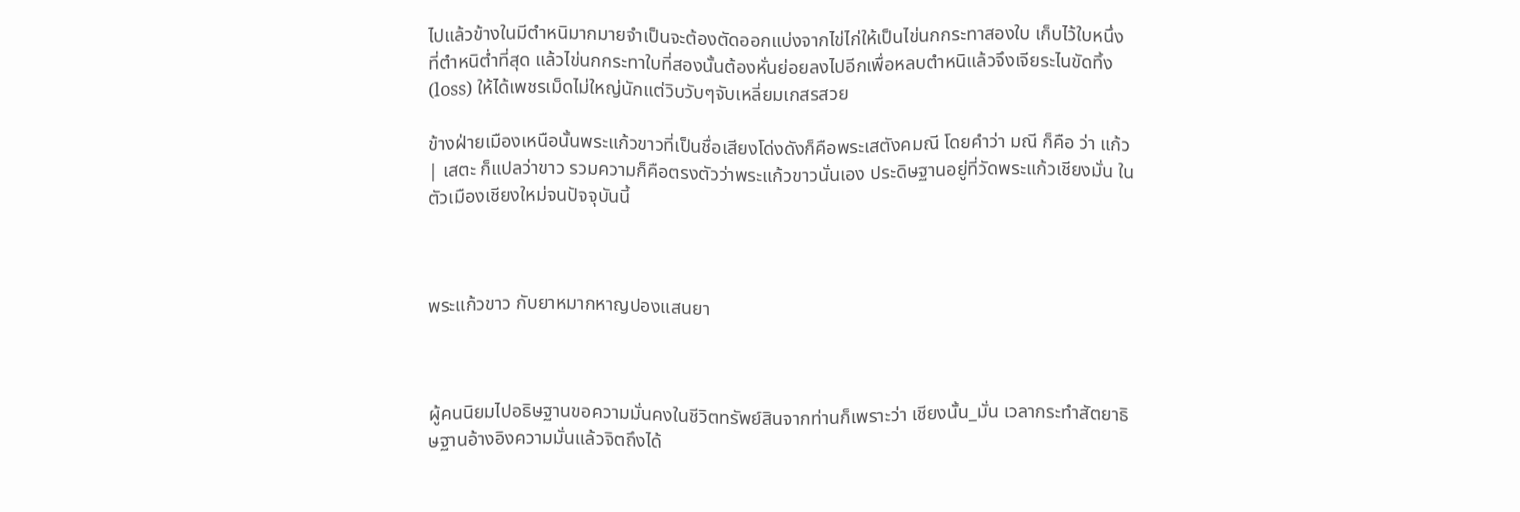ไปแล้วข้างในมีตำหนิมากมายจำเป็นจะต้องตัดออกแบ่งจากไข่ไก่ให้เป็นไข่นกกระทาสองใบ เก็บไว้ใบหนึ่งที่ตำหนิต่ำที่สุด แล้วไข่นกกระทาใบที่สองนั้นต้องหั่นย่อยลงไปอีกเพื่อหลบตำหนิแล้วจึงเจียระไนขัดทิ้ง (loss) ให้ได้เพชรเม็ดไม่ใหญ่นักแต่วิบวับๆจับเหลี่ยมเกสรสวย

ข้างฝ่ายเมืองเหนือนั้นพระแก้วขาวที่เป็นชื่อเสียงโด่งดังก็คือพระเสตังคมณี โดยคำว่า มณี ก็คือ ว่า แก้ว | เสตะ ก็แปลว่าขาว รวมความก็คือตรงตัวว่าพระแก้วขาวนั่นเอง ประดิษฐานอยู่ที่วัดพระแก้วเชียงมั่น ในตัวเมืองเชียงใหม่จนปัจจุบันนี้



พระแก้วขาว กับยาหมากหาญปองแสนยา



ผู้คนนิยมไปอธิษฐานขอความมั่นคงในชีวิตทรัพย์สินจากท่านก็เพราะว่า เชียงนั้น_มั่น เวลากระทำสัตยาธิษฐานอ้างอิงความมั่นแล้วจิตถึงได้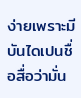ง่ายเพราะมีบันไดเปนชื่อสื่อว่ามั่น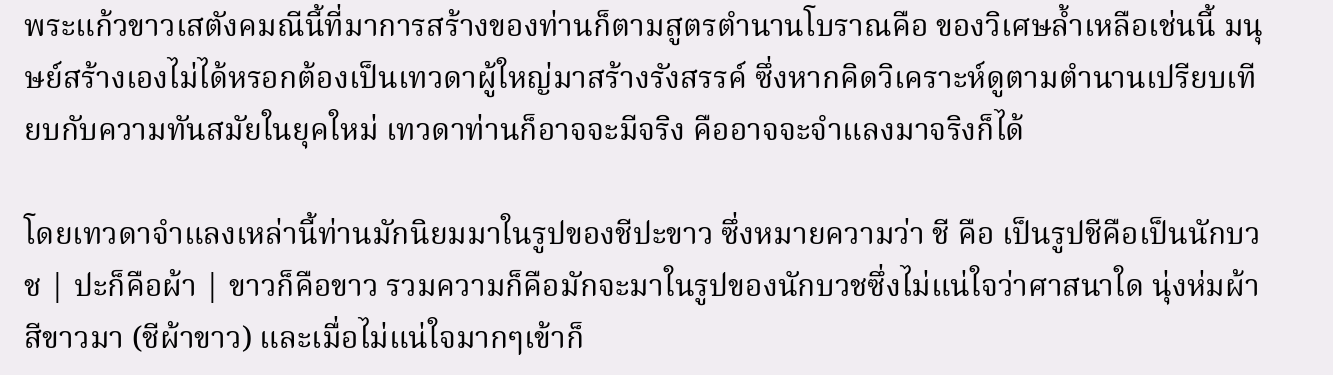พระแก้วขาวเสตังคมณีนี้ที่มาการสร้างของท่านก็ตามสูตรตำนานโบราณคือ ของวิเศษล้ำเหลือเช่นนี้ มนุษย์สร้างเองไม่ได้หรอกต้องเป็นเทวดาผู้ใหญ่มาสร้างรังสรรค์ ซึ่งหากคิดวิเคราะห์ดูตามตำนานเปรียบเทียบกับความทันสมัยในยุคใหม่ เทวดาท่านก็อาจจะมีจริง คืออาจจะจำแลงมาจริงก็ได้

โดยเทวดาจำแลงเหล่านี้ท่านมักนิยมมาในรูปของชีปะขาว ซึ่งหมายความว่า ชี คือ เป็นรูปชีคือเป็นนักบวช | ปะก็คือผ้า | ขาวก็คือขาว รวมความก็คือมักจะมาในรูปของนักบวชซึ่งไม่แน่ใจว่าศาสนาใด นุ่งห่มผ้าสีขาวมา (ชีผ้าขาว) และเมื่อไม่แน่ใจมากๆเข้าก็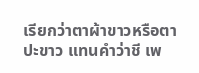เรียกว่าตาผ้าขาวหรือตาปะขาว แทนคำว่าชี เพ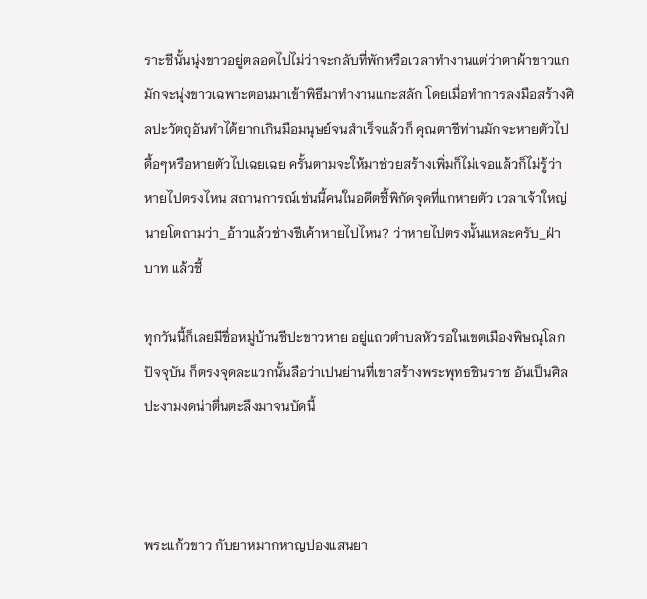ราะชีนั้นนุ่งขาวอยู่ตลอดไปไม่ว่าจะกลับที่พักหรือเวลาทำงานแต่ว่าตาผ้าขาวแกมักจะนุ่งขาวเฉพาะตอนมาเข้าพิธีมาทำงานแกะสลัก โดยเมื่อทำการลงมือสร้างศิลปะวัตถุอันทำได้ยากเกินมือมนุษย์จนสำเร็จแล้วก็ คุณตาชีท่านมักจะหายตัวไปดื้อๆหรือหายตัวไปเฉยเฉย ครั้นตามจะให้มาช่วยสร้างเพิ่มก็ไม่เจอแล้วก็ไม่รู้ว่าหายไปตรงไหน สถานการณ์เช่นนี้คนในอดีตชี้พิกัดจุดที่แกหายตัว เวลาเจ้าใหญ่นายโตถามว่า_อ้าวแล้วช่างชีเค้าหายไปไหน? ว่าหายไปตรงนั้นแหละครับ_ฝ่าบาท แล้วชี้

ทุกวันนี้ก็เลยมีชื่อหมู่บ้านชีปะขาวหาย อยู่แถวตำบลหัวรอในเขตเมืองพิษณุโลกปัจจุบัน ก็ตรงจุดละแวกนั้นลือว่าเปนย่านที่เขาสร้างพระพุทธชินราช อันเป็นศิลปะงามงดน่าตื่นตะลึงมาจนบัดนี้



พระแก้วขาว กับยาหมากหาญปองแสนยา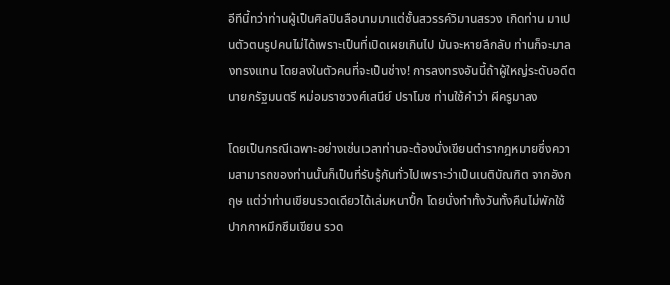อีทีนี้ทว่าท่านผู้เป็นศิลปินลือนามมาแต่ชั้นสวรรค์วิมานสรวง เกิดท่าน มาเปนตัวตนรูปคนไม่ได้เพราะเป็นที่เปิดเผยเกินไป มันจะหายลึกลับ ท่านก็จะมาลงทรงแทน โดยลงในตัวคนที่จะเป็นช่าง! การลงทรงอันนี้ถ้าผู้ใหญ่ระดับอดีตนายกรัฐมนตรี หม่อมราชวงศ์เสนีย์ ปราโมช ท่านใช้คำว่า ผีครูมาลง

โดยเป็นกรณีเฉพาะอย่างเช่นเวลาท่านจะต้องนั่งเขียนตำรากฎหมายซึ่งความสามารถของท่านนั้นก็เป็นที่รับรู้กันทั่วไปเพราะว่าเป็นเนติบัณฑิต จากอังกฤษ แต่ว่าท่านเขียนรวดเดียวได้เล่มหนาปึ้ก โดยนั่งทำทั้งวันทั้งคืนไม่พักใช้ปากกาหมึกซึมเขียน รวด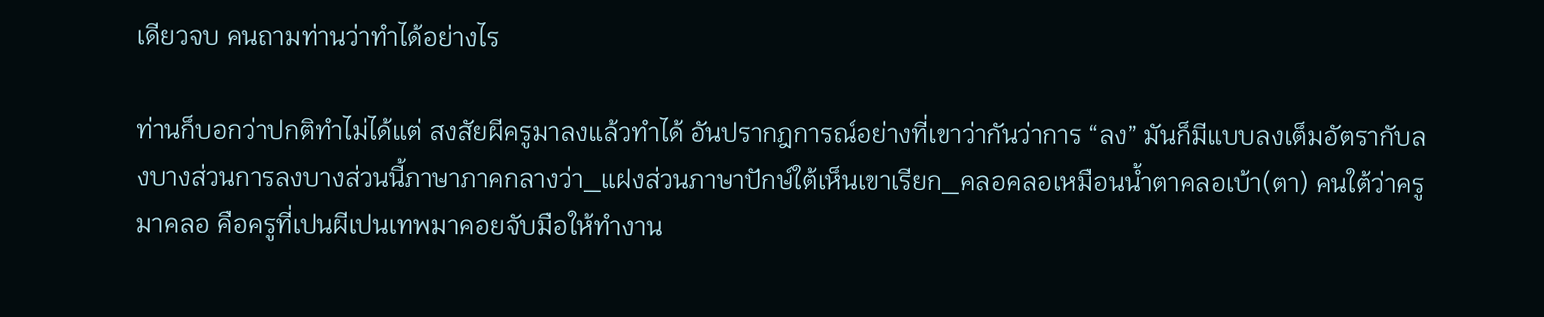เดียวจบ คนถามท่านว่าทำได้อย่างไร

ท่านก็บอกว่าปกติทำไม่ได้แต่ สงสัยผีครูมาลงแล้วทำได้ อันปรากฎการณ์อย่างที่เขาว่ากันว่าการ “ลง” มันก็มีแบบลงเต็มอัตรากับลงบางส่วนการลงบางส่วนนี้ภาษาภาคกลางว่า_แฝงส่วนภาษาปักษ์ใต้เห็นเขาเรียก_คลอคลอเหมือนน้ำตาคลอเบ้า(ตา) คนใต้ว่าครูมาคลอ คือครูที่เปนผีเปนเทพมาคอยจับมือให้ทำงาน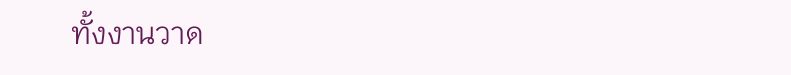ทั้งงานวาด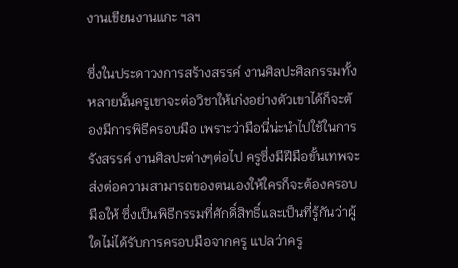งานเขียนงานแกะ ฯลฯ

ซึ่งในประดาวงการสร้างสรรค์ งานศิลปะศิลกรรมทั้งหลายนั้นครูเขาจะต่อวิชาให้เก่งอย่างตัวเขาได้ก็จะต้องมีการพิธีครอบมือ เพราะว่ามือนี่น่ะนำไปใช้ในการ รังสรรค์ งานศิลปะต่างๆต่อไป ครูซึ่งมีฝีมือขั้นเทพจะส่งต่อความสามารถของตนเองให้ใครก็จะต้องครอบมือให้ ซึ่งเป็นพิธีกรรมที่ศักดิ์สิทธิ์และเป็นที่รู้กันว่าผู้ใดไม่ได้รับการครอบมือจากครู แปลว่าครู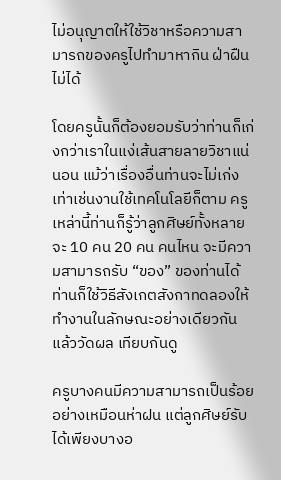ไม่อนุญาตให้ใช้วิชาหรือความสามารถของครูไปทำมาหากิน ฝ่าฝืนไม่ได้

โดยครูนั้นก็ต้องยอมรับว่าท่านก็เก่งกว่าเราในแง่เส้นสายลายวิชาแน่นอน แม้ว่าเรื่องอื่นท่านจะไม่เก่งเท่าเช่นงานใช้เทคโนโลยีก็ตาม ครูเหล่านี้ท่านก็รู้ว่าลูกศิษย์ทั้งหลายจะ 10 คน 20 คน คนไหน จะมีความสามารถรับ “ของ” ของท่านได้ ท่านก็ใช้วิธีสังเกตสังกาทดลองให้ทำงานในลักษณะอย่างเดียวกัน แล้ววัดผล เทียบกันดู

ครูบางคนมีความสามารถเป็นร้อยอย่างเหมือนห่าฝน แต่ลูกศิษย์รับได้เพียงบางอ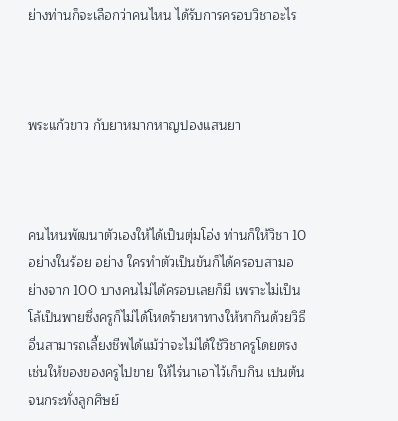ย่างท่านก็จะเลือกว่าคนไหน ได้รับการครอบวิชาอะไร



พระแก้วขาว กับยาหมากหาญปองแสนยา



คนไหนพัฒนาตัวเองให้ได้เป็นตุ่มโอ่ง ท่านก็ให้วิชา 10 อย่างในร้อย อย่าง ใครทำตัวเป็นขันก็ได้ครอบสามอย่างจาก 100 บางคนไม่ได้ครอบเลยก็มี เพราะไม่เป็นโล้เป็นพายซึ่งครูก็ไม่ได้โหดร้ายหาทางให้หากินด้วยวิธีอื่นสามารถเลี้ยงชีพได้แม้ว่าจะไม่ได้ใช้วิชาครูโดยตรง เช่นให้ของของครูไปขาย ให้ไร่นาเอาไว้เก็บกิน เปนต้น จนกระทั่งลูกศิษย์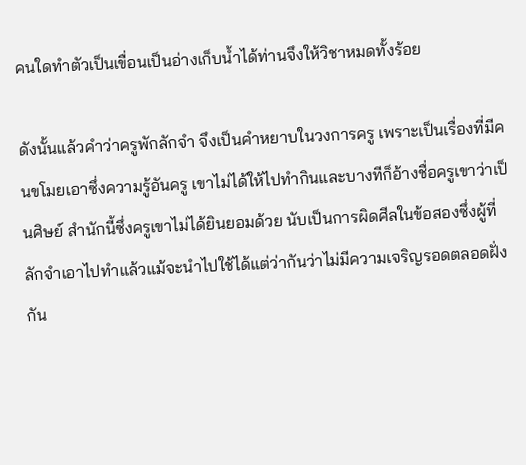คนใดทำตัวเป็นเขื่อนเป็นอ่างเก็บน้ำได้ท่านจึงให้วิชาหมดทั้งร้อย

ดังนั้นแล้วคำว่าครูพักลักจำ จึงเป็นคำหยาบในวงการครู เพราะเป็นเรื่องที่มีคนขโมยเอาซึ่งความรู้อันครู เขาไม่ได้ให้ไปทำกินและบางทีก็อ้างชื่อครูเขาว่าเป็นศิษย์ สำนักนี้ซึ่งครูเขาไม่ได้ยินยอมด้วย นับเป็นการผิดศีลในข้อสองซึ่งผู้ที่ลักจำเอาไปทำแล้วแม้จะนำไปใช้ได้แต่ว่ากันว่าไม่มีความเจริญรอดตลอดฝั่งกัน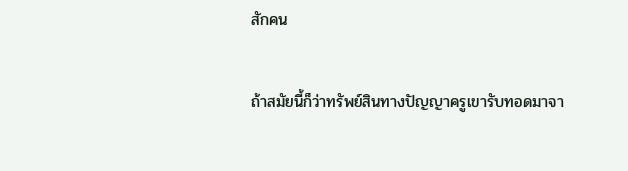สักคน

ถ้าสมัยนี้ก็ว่าทรัพย์สินทางปัญญาครูเขารับทอดมาจา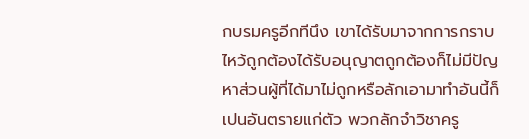กบรมครูอีกทีนึง เขาได้รับมาจากการกราบไหว้ถูกต้องได้รับอนุญาตถูกต้องก็ไม่มีปัญหาส่วนผู้ที่ได้มาไม่ถูกหรือลักเอามาทำอันนี้ก็เปนอันตรายแก่ตัว พวกลักจำวิชาครู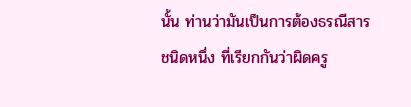นั้น ท่านว่ามันเป็นการต้องธรณีสารชนิดหนึ่ง ที่เรียกกันว่าผิดครู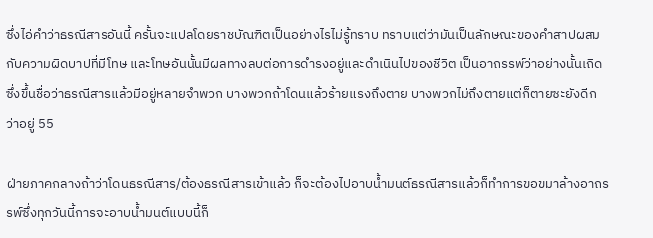ซึ่งไอ่คำว่าธรณีสารอันนี้ ครั้นจะแปลโดยราชบัณฑิตเป็นอย่างไรไม่รู้ทราบ ทราบแต่ว่ามันเป็นลักษณะของคำสาปผสมกับความผิดบาปที่มีโทษ และโทษอันนั้นมีผลทางลบต่อการดำรงอยู่และดำเนินไปของชีวิต เป็นอาถรรพ์ว่าอย่างนั้นเถิด ซึ่งขึ้นชื่อว่าธรณีสารแล้วมีอยู่หลายจำพวก บางพวกถ้าโดนแล้วร้ายแรงถึงตาย บางพวกไม่ถึงตายแต่ก็ตายซะยังดีกว่าอยู่ 55

ฝ่ายภาคกลางถ้าว่าโดนธรณีสาร/ต้องธรณีสารเข้าแล้ว ก็จะต้องไปอาบน้ำมนต์ธรณีสารแล้วก็ทำการขอขมาล้างอาถรรพ์ซึ่งทุกวันนี้การจะอาบน้ำมนต์แบบนี้ก็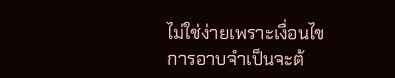ไม่ใช่ง่ายเพราะเงื่อนไขการอาบจำเป็นจะต้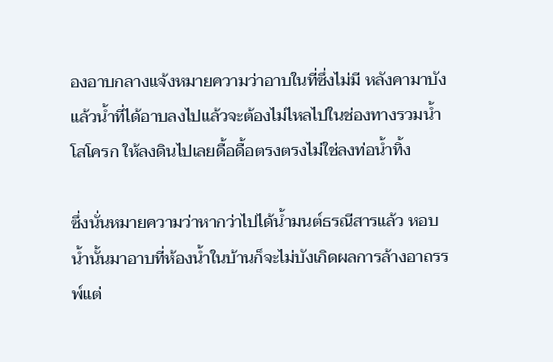องอาบกลางแจ้งหมายความว่าอาบในที่ซึ่งไม่มี หลังคามาบัง แล้วน้ำที่ได้อาบลงไปแล้วจะต้องไม่ไหลไปในช่องทางรวมน้ำโสโครก ให้ลงดินไปเลยดื้อดื้อตรงตรงไม่ใช่ลงท่อน้ำทิ้ง

ซึ่งนั่นหมายความว่าหากว่าไปได้น้ำมนต์ธรณีสารแล้ว หอบน้ำนั้นมาอาบที่ห้องน้ำในบ้านก็จะไม่บังเกิดผลการล้างอาถรรพ์แต่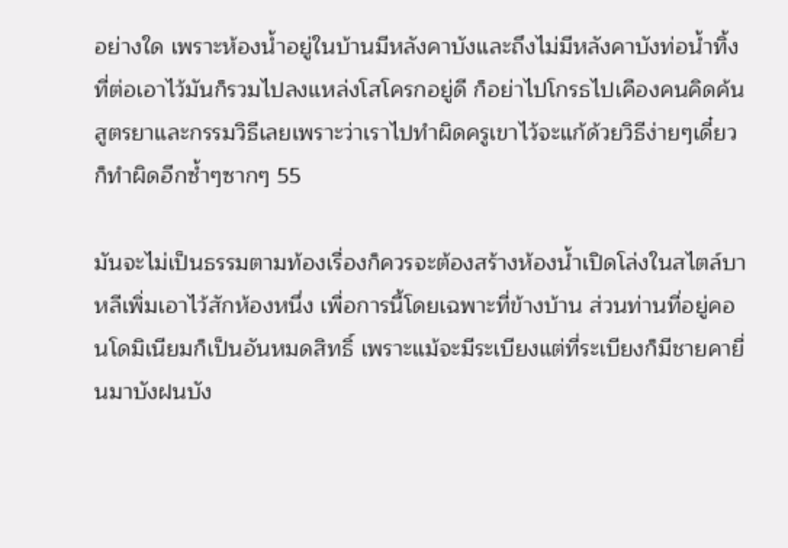อย่างใด เพราะห้องน้ำอยู่ในบ้านมีหลังคาบังและถึงไม่มีหลังคาบังท่อน้ำทิ้งที่ต่อเอาไว้มันก็รวมไปลงแหล่งโสโครกอยู่ดี ก็อย่าไปโกรธไปเคืองคนคิดค้นสูตรยาและกรรมวิธีเลยเพราะว่าเราไปทำผิดครูเขาไว้จะแก้ด้วยวิธีง่ายๆเดี๋ยวก็ทำผิดอีกซ้ำๆซากๆ 55

มันจะไม่เป็นธรรมตามท้องเรื่องก็ควรจะต้องสร้างห้องน้ำเปิดโล่งในสไตล์บาหลีเพิ่มเอาไว้สักห้องหนึ่ง เพื่อการนี้โดยเฉพาะที่ข้างบ้าน ส่วนท่านที่อยู่คอนโดมิเนียมก็เป็นอันหมดสิทธิ์ เพราะแม้จะมีระเบียงแต่ที่ระเบียงก็มีชายคายื่นมาบังฝนบัง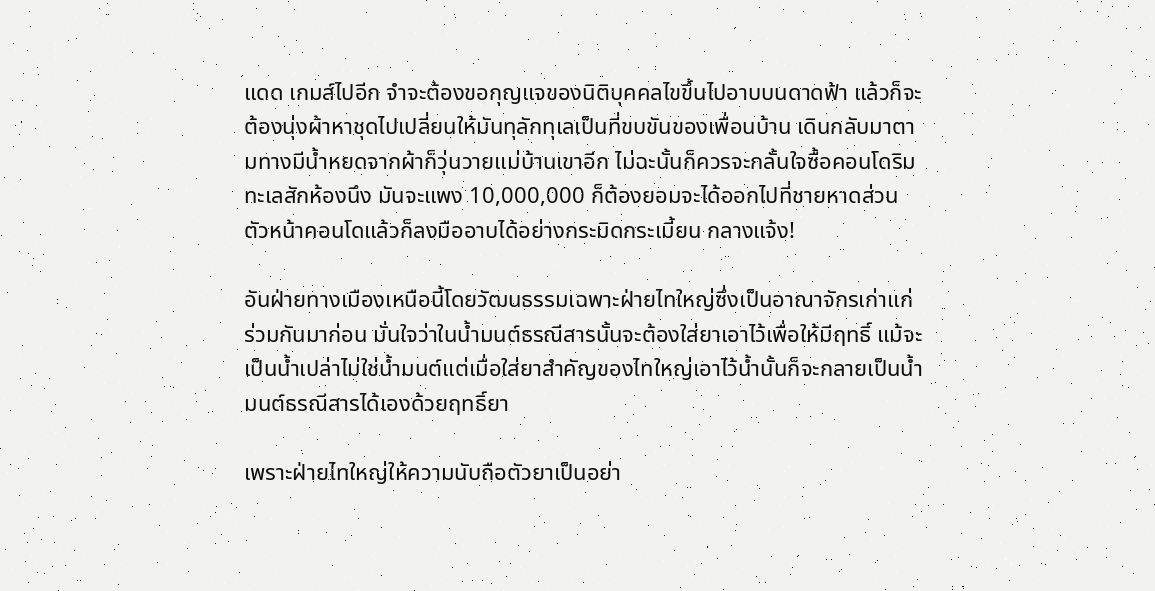แดด เกมส์ไปอีก จำจะต้องขอกุญแจของนิติบุคคลไขขึ้นไปอาบบนดาดฟ้า แล้วก็จะต้องนุ่งผ้าหาชุดไปเปลี่ยนให้มันทุลักทุเลเป็นที่ขบขันของเพื่อนบ้าน เดินกลับมาตามทางมีน้ำหยดจากผ้าก็วุ่นวายแม่บ้านเขาอีก ไม่ฉะนั้นก็ควรจะกลั้นใจซื้อคอนโดริมทะเลสักห้องนึง มันจะแพง 10,000,000 ก็ต้องยอมจะได้ออกไปที่ชายหาดส่วนตัวหน้าคอนโดแล้วก็ลงมืออาบได้อย่างกระมิดกระเมี้ยน กลางแจ้ง!

อันฝ่ายทางเมืองเหนือนี้โดยวัฒนธรรมเฉพาะฝ่ายไทใหญ่ซึ่งเป็นอาณาจักรเก่าแก่ร่วมกันมาก่อน มั่นใจว่าในน้ำมนต์ธรณีสารนั้นจะต้องใส่ยาเอาไว้เพื่อให้มีฤทธิ์ แม้จะเป็นน้ำเปล่าไม่ใช่น้ำมนต์แต่เมื่อใส่ยาสำคัญของไทใหญ่เอาไว้น้ำนั้นก็จะกลายเป็นน้ำมนต์ธรณีสารได้เองด้วยฤทธิ์ยา

เพราะฝ่ายไทใหญ่ให้ความนับถือตัวยาเป็นอย่า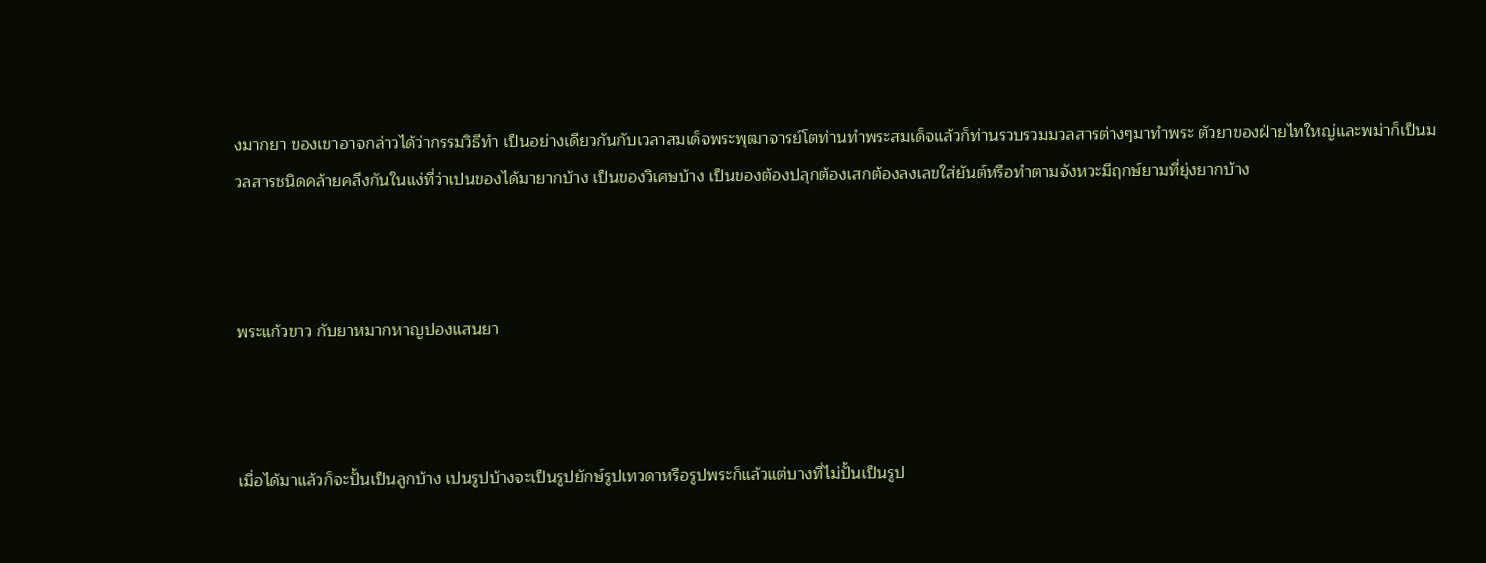งมากยา ของเขาอาจกล่าวได้ว่ากรรมวิธีทำ เป็นอย่างเดียวกันกับเวลาสมเด็จพระพุฒาจารย์โตท่านทำพระสมเด็จแล้วก็ท่านรวบรวมมวลสารต่างๆมาทำพระ ตัวยาของฝ่ายไทใหญ่และพม่าก็เป็นมวลสารชนิดคล้ายคลึงกันในแง่ที่ว่าเปนของได้มายากบ้าง เป็นของวิเศษบ้าง เป็นของต้องปลุกต้องเสกต้องลงเลขใส่ยันต์หรือทำตามจังหวะมีฤกษ์ยามที่ยุ่งยากบ้าง



พระแก้วขาว กับยาหมากหาญปองแสนยา



เมื่อได้มาแล้วก็จะปั้นเป็นลูกบ้าง เปนรูปบ้างจะเป็นรูปยักษ์รูปเทวดาหรือรูปพระก็แล้วแต่บางที่ไม่ปั้นเป็นรูป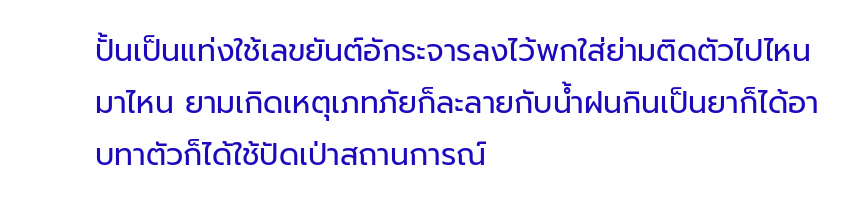ปั้นเป็นแท่งใช้เลขยันต์อักระจารลงไว้พกใส่ย่ามติดตัวไปไหนมาไหน ยามเกิดเหตุเภทภัยก็ละลายกับน้ำฝนกินเป็นยาก็ได้อาบทาตัวก็ได้ใช้ปัดเป่าสถานการณ์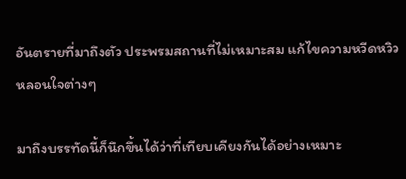อันตรายที่มาถึงตัว ประพรมสถานที่ไม่เหมาะสม แก้ไขความหวีดหวิว หลอนใจต่างๆ

มาถึงบรรทัดนี้ก็นึกขึ้นได้ว่าที่เทียบเคียงกันได้อย่างเหมาะ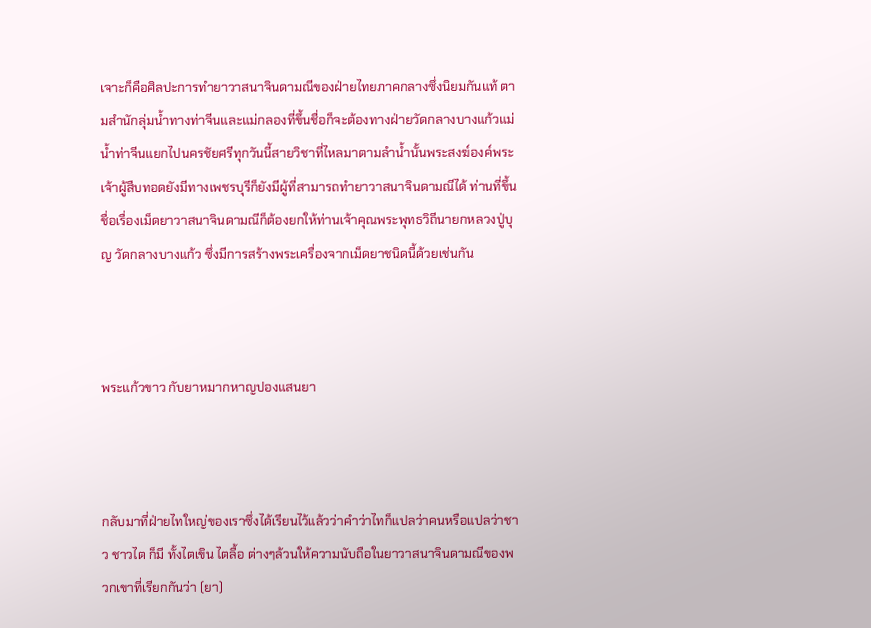เจาะก็คือศิลปะการทำยาวาสนาจินดามณีของฝ่ายไทยภาคกลางซึ่งนิยมกันแท้ ตามสำนักลุ่มน้ำทางท่าจีนและแม่กลองที่ขึ้นชื่อก็จะต้องทางฝ่ายวัดกลางบางแก้วแม่น้ำท่าจีนแยกไปนครชัยศรีทุกวันนี้สายวิชาที่ไหลมาตามลำน้ำนั้นพระสงฆ์องค์พระเจ้าผู้สืบทอดยังมีทางเพชรบุรีก็ยังมีผู้ที่สามารถทำยาวาสนาจินดามณีได้ ท่านที่ขึ้นชื่อเรื่องเม็ดยาวาสนาจินดามณีก็ต้องยกให้ท่านเจ้าคุณพระพุทธวิถีนายกหลวงปู่บุญ วัดกลางบางแก้ว ซึ่งมีการสร้างพระเครื่องจากเม็ดยาชนิดนี้ด้วยเช่นกัน



พระแก้วขาว กับยาหมากหาญปองแสนยา



กลับมาที่ฝ่ายไทใหญ่ของเราซึ่งได้เรียนไว้แล้วว่าคำว่าไทก็แปลว่าคนหรือแปลว่าชาว ชาวไต ก็มี ทั้งไตเขิน ไตลื้อ ต่างๆล้วนให้ความนับถือในยาวาสนาจินดามณีของพวกเขาที่เรียกกันว่า (ยา)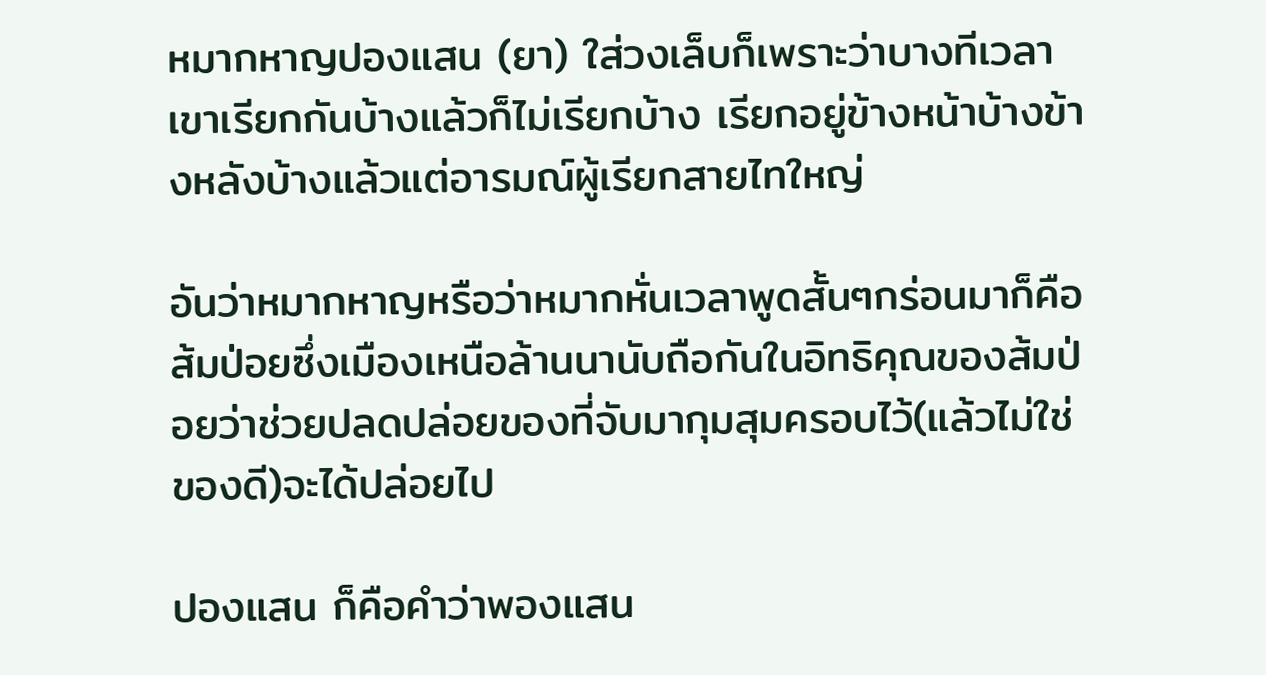หมากหาญปองแสน (ยา) ใส่วงเล็บก็เพราะว่าบางทีเวลาเขาเรียกกันบ้างแล้วก็ไม่เรียกบ้าง เรียกอยู่ข้างหน้าบ้างข้างหลังบ้างแล้วแต่อารมณ์ผู้เรียกสายไทใหญ่

อันว่าหมากหาญหรือว่าหมากหั่นเวลาพูดสั้นๆกร่อนมาก็คือส้มป่อยซึ่งเมืองเหนือล้านนานับถือกันในอิทธิคุณของส้มป่อยว่าช่วยปลดปล่อยของที่จับมากุมสุมครอบไว้(แล้วไม่ใช่ของดี)จะได้ปล่อยไป

ปองแสน ก็คือคำว่าพองแสน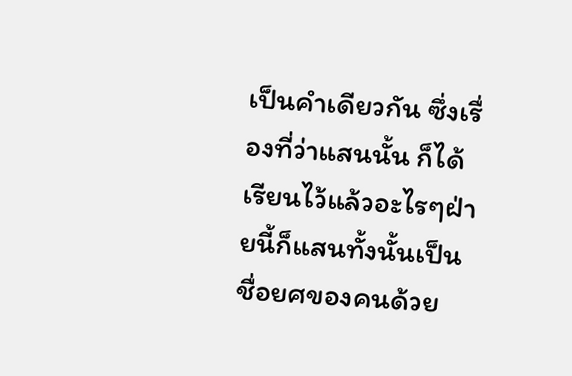เป็นคำเดียวกัน ซึ่งเรื่องที่ว่าแสนนั้น ก็ได้เรียนไว้แล้วอะไรๆฝ่ายนี้ก็แสนทั้งนั้นเป็นชื่อยศของคนด้วย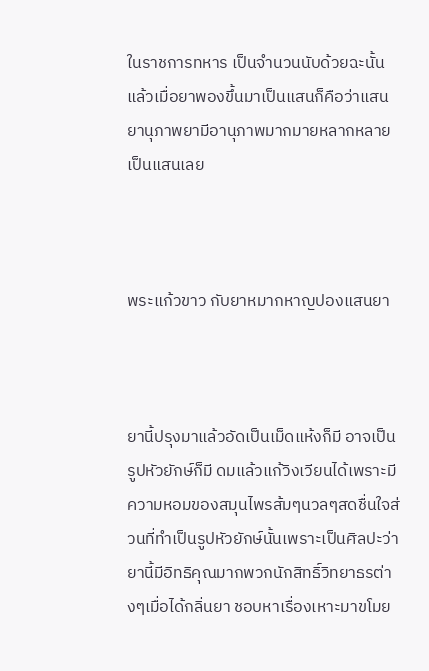ในราชการทหาร เป็นจำนวนนับด้วยฉะนั้นแล้วเมื่อยาพองขึ้นมาเป็นแสนก็คือว่าแสนยานุภาพยามีอานุภาพมากมายหลากหลายเป็นแสนเลย



พระแก้วขาว กับยาหมากหาญปองแสนยา



ยานี้ปรุงมาแล้วอัดเป็นเม็ดแห้งก็มี อาจเป็นรูปหัวยักษ์ก็มี ดมแล้วแก้วิงเวียนได้เพราะมีความหอมของสมุนไพรส้มๆนวลๆสดชื่นใจส่วนที่ทำเป็นรูปหัวยักษ์นั้นเพราะเป็นศิลปะว่ายานี้มีอิทธิคุณมากพวกนักสิทธิ์วิทยาธรต่างๆเมื่อได้กลิ่นยา ชอบหาเรื่องเหาะมาขโมย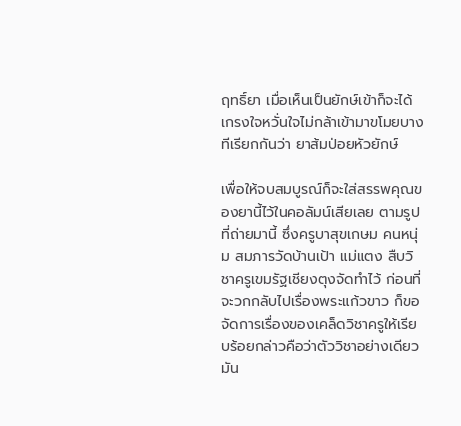ฤทธิ์ยา เมื่อเห็นเป็นยักษ์เข้าก็จะได้เกรงใจหวั่นใจไม่กล้าเข้ามาขโมยบางทีเรียกกันว่า ยาส้มป่อยหัวยักษ์

เพื่อให้จบสมบูรณ์ก็จะใส่สรรพคุณของยานี้ไว้ในคอลัมน์เสียเลย ตามรูปที่ถ่ายมานี้ ซึ่งครูบาสุขเกษม คนหนุ่ม สมภารวัดบ้านเป้า แม่แตง สืบวิชาครูเขมรัฐเชียงตุงจัดทำไว้ ก่อนที่จะวกกลับไปเรื่องพระแก้วขาว ก็ขอจัดการเรื่องของเคล็ดวิชาครูให้เรียบร้อยกล่าวคือว่าตัววิชาอย่างเดียวมัน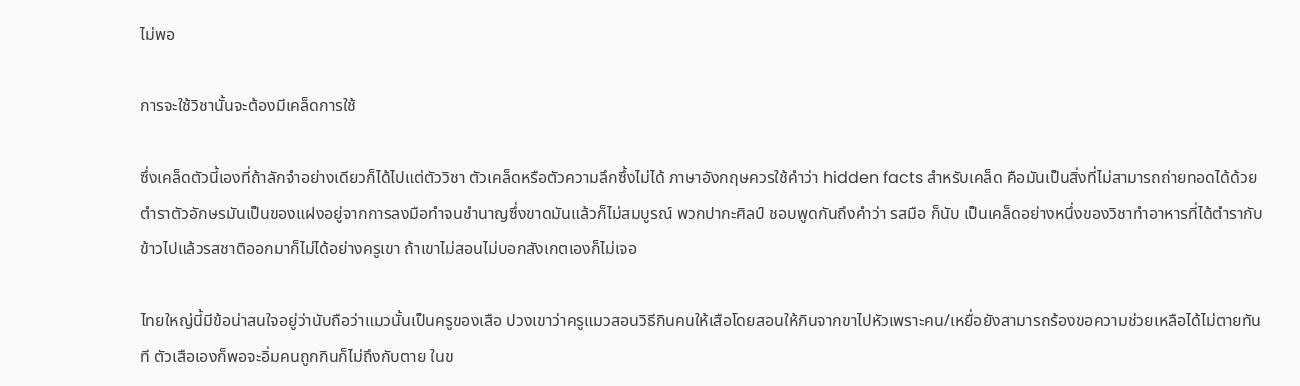ไม่พอ

การจะใช้วิชานั้นจะต้องมีเคล็ดการใช้

ซึ่งเคล็ดตัวนี้เองที่ถ้าลักจำอย่างเดียวก็ได้ไปแต่ตัววิชา ตัวเคล็ดหรือตัวความลึกซึ้งไม่ได้ ภาษาอังกฤษควรใช้คำว่า hidden facts สำหรับเคล็ด คือมันเป็นสิ่งที่ไม่สามารถถ่ายทอดได้ด้วยตำราตัวอักษรมันเป็นของแฝงอยู่จากการลงมือทำจนชำนาญซึ่งขาดมันแล้วก็ไม่สมบูรณ์ พวกปากะศิลป์ ชอบพูดกันถึงคำว่า รสมือ ก็นับ เป็นเคล็ดอย่างหนึ่งของวิชาทำอาหารที่ได้ตำรากับข้าวไปแล้วรสชาติออกมาก็ไม่ได้อย่างครูเขา ถ้าเขาไม่สอนไม่บอกสังเกตเองก็ไม่เจอ

ไทยใหญ่นี้มีข้อน่าสนใจอยู่ว่านับถือว่าแมวนั้นเป็นครูของเสือ ปวงเขาว่าครูแมวสอนวิธีกินคนให้เสือโดยสอนให้กินจากขาไปหัวเพราะคน/เหยื่อยังสามารถร้องขอความช่วยเหลือได้ไม่ตายทันที ตัวเสือเองก็พอจะอิ่มคนถูกกินก็ไม่ถึงกับตาย ในข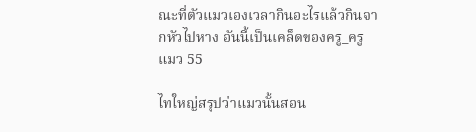ณะที่ตัวแมวเองเวลากินอะไรแล้วกินจากหัวไปหาง อันนี้เป็นเคล็ดของครู_ครูแมว 55

ไทใหญ่สรุปว่าแมวนั้นสอน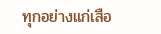ทุกอย่างแก่เสือ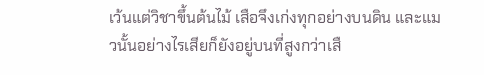เว้นแต่วิชาขึ้นต้นไม้ เสือจึงเก่งทุกอย่างบนดิน และแมวนั้นอย่างไรเสียก็ยังอยู่บนที่สูงกว่าเสื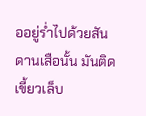ออยู่ร่ำไปด้วยสันดานเสือนั้น มันติดเขี้ยวเล็บ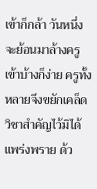เข้าก็กล้า วันหนึ่งจะย้อนมาล้างครูเข้าบ้างก็ง่าย ครูทั้งหลายจึงขยักเคล็ดวิชาสำคัญไว้มิได้แพร่งพราย ด้ว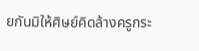ยกันมิให้ศิษย์คิดล้างครูกระ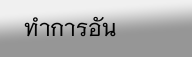ทำการอัน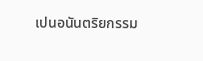เปนอนันตริยกรรม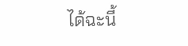ได้ฉะนี้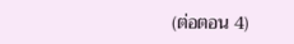(ต่อตอน 4)